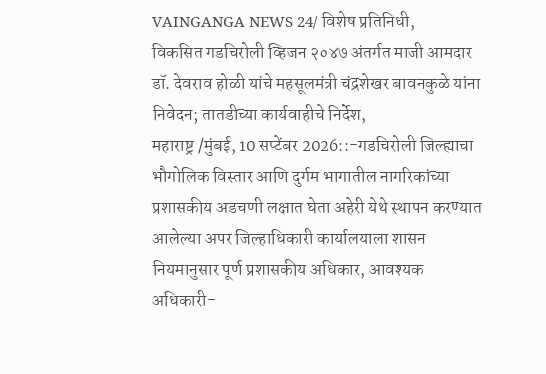VAINGANGA NEWS 24/ विशेष प्रतिनिधी,
विकसित गडचिरोली व्हिजन २०४७ अंतर्गत माजी आमदार डॉ. देवराव होळी यांचे महसूलमंत्री चंद्रशेखर बावनकुळे यांना निवेदन; तातडीच्या कार्यवाहीचे निर्देश,
महाराष्ट्र /मुंबई, 10 सप्टेंबर 2026::-गडचिरोली जिल्ह्याचा भौगोलिक विस्तार आणि दुर्गम भागातील नागरिकांच्या प्रशासकीय अडचणी लक्षात घेता अहेरी येथे स्थापन करण्यात आलेल्या अपर जिल्हाधिकारी कार्यालयाला शासन नियमानुसार पूर्ण प्रशासकीय अधिकार, आवश्यक अधिकारी-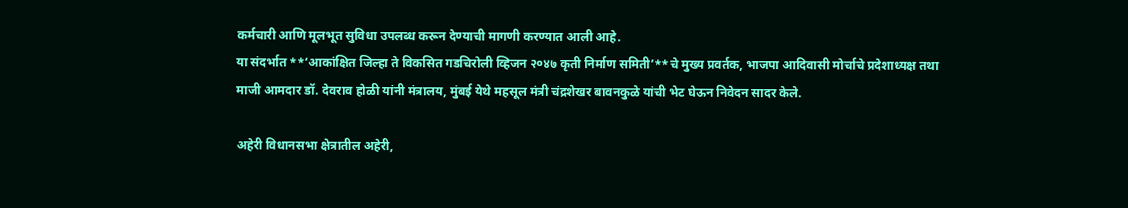कर्मचारी आणि मूलभूत सुविधा उपलब्ध करून देण्याची मागणी करण्यात आली आहे.
या संदर्भात **‘आकांक्षित जिल्हा ते विकसित गडचिरोली व्हिजन २०४७ कृती निर्माण समिती’**चे मुख्य प्रवर्तक, भाजपा आदिवासी मोर्चाचे प्रदेशाध्यक्ष तथा माजी आमदार डॉ. देवराव होळी यांनी मंत्रालय, मुंबई येथे महसूल मंत्री चंद्रशेखर बावनकुळे यांची भेट घेऊन निवेदन सादर केले.

अहेरी विधानसभा क्षेत्रातील अहेरी,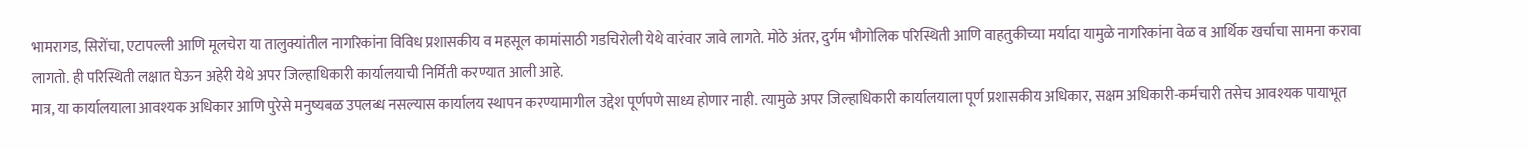भामरागड, सिरोंचा, एटापल्ली आणि मूलचेरा या तालुक्यांतील नागरिकांना विविध प्रशासकीय व महसूल कामांसाठी गडचिरोली येथे वारंवार जावे लागते. मोठे अंतर, दुर्गम भौगोलिक परिस्थिती आणि वाहतुकीच्या मर्यादा यामुळे नागरिकांना वेळ व आर्थिक खर्चाचा सामना करावा लागतो. ही परिस्थिती लक्षात घेऊन अहेरी येथे अपर जिल्हाधिकारी कार्यालयाची निर्मिती करण्यात आली आहे.
मात्र, या कार्यालयाला आवश्यक अधिकार आणि पुरेसे मनुष्यबळ उपलब्ध नसल्यास कार्यालय स्थापन करण्यामागील उद्देश पूर्णपणे साध्य होणार नाही. त्यामुळे अपर जिल्हाधिकारी कार्यालयाला पूर्ण प्रशासकीय अधिकार, सक्षम अधिकारी-कर्मचारी तसेच आवश्यक पायाभूत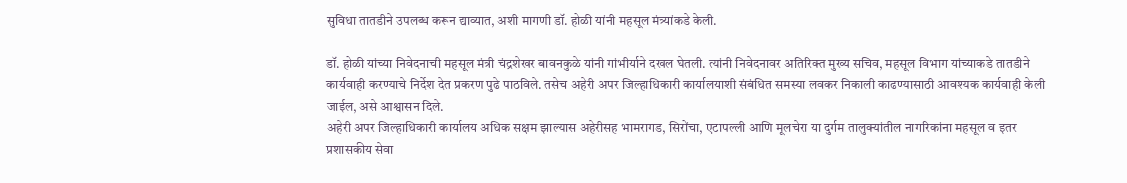सुविधा तातडीने उपलब्ध करून द्याव्यात, अशी मागणी डॉ. होळी यांनी महसूल मंत्र्यांकडे केली.

डॉ. होळी यांच्या निवेदनाची महसूल मंत्री चंद्रशेखर बावनकुळे यांनी गांभीर्याने दखल घेतली. त्यांनी निवेदनावर अतिरिक्त मुख्य सचिव, महसूल विभाग यांच्याकडे तातडीने कार्यवाही करण्याचे निर्देश देत प्रकरण पुढे पाठविले. तसेच अहेरी अपर जिल्हाधिकारी कार्यालयाशी संबंधित समस्या लवकर निकाली काढण्यासाठी आवश्यक कार्यवाही केली जाईल, असे आश्वासन दिले.
अहेरी अपर जिल्हाधिकारी कार्यालय अधिक सक्षम झाल्यास अहेरीसह भामरागड, सिरोंचा, एटापल्ली आणि मूलचेरा या दुर्गम तालुक्यांतील नागरिकांना महसूल व इतर प्रशासकीय सेवा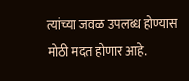त्यांच्या जवळ उपलब्ध होण्यास मोठी मदत होणार आहे.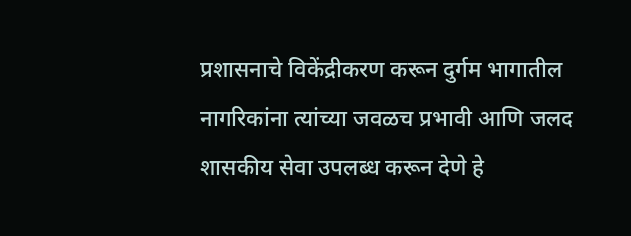प्रशासनाचे विकेंद्रीकरण करून दुर्गम भागातील नागरिकांना त्यांच्या जवळच प्रभावी आणि जलद शासकीय सेवा उपलब्ध करून देणे हे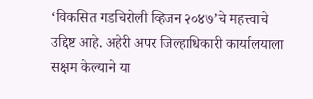‘विकसित गडचिरोली व्हिजन २०४७’चे महत्त्वाचे उद्दिष्ट आहे. अहेरी अपर जिल्हाधिकारी कार्यालयाला सक्षम केल्याने या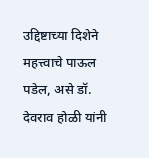उद्दिष्टाच्या दिशेने महत्त्वाचे पाऊल पडेल, असे डॉ. देवराव होळी यांनी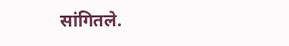सांगितले.